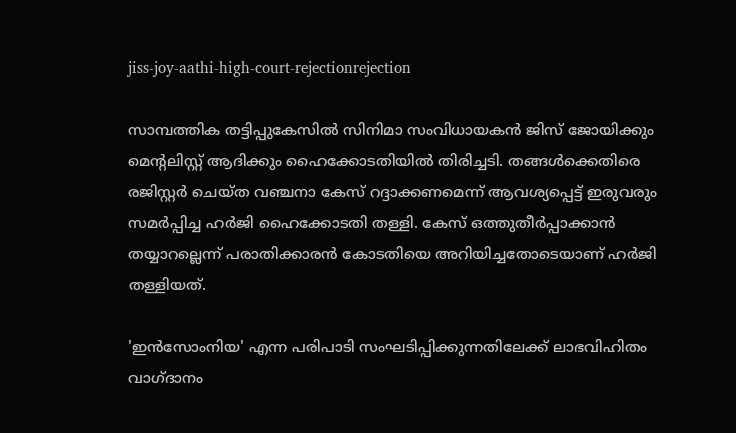jiss-joy-aathi-high-court-rejectionrejection

സാമ്പത്തിക തട്ടിപ്പുകേസിൽ സിനിമാ സംവിധായകൻ ജിസ് ജോയിക്കും മെന്റലിസ്റ്റ് ആദിക്കും ഹൈക്കോടതിയിൽ തിരിച്ചടി. തങ്ങൾക്കെതിരെ രജിസ്റ്റർ ചെയ്ത വഞ്ചനാ കേസ് റദ്ദാക്കണമെന്ന് ആവശ്യപ്പെട്ട് ഇരുവരും സമർപ്പിച്ച ഹർജി ഹൈക്കോടതി തള്ളി. കേസ് ഒത്തുതീർപ്പാക്കാൻ തയ്യാറല്ലെന്ന് പരാതിക്കാരൻ കോടതിയെ അറിയിച്ചതോടെയാണ് ഹർജി തള്ളിയത്.

'ഇൻസോംനിയ' എന്ന പരിപാടി സംഘടിപ്പിക്കുന്നതിലേക്ക് ലാഭവിഹിതം വാഗ്ദാനം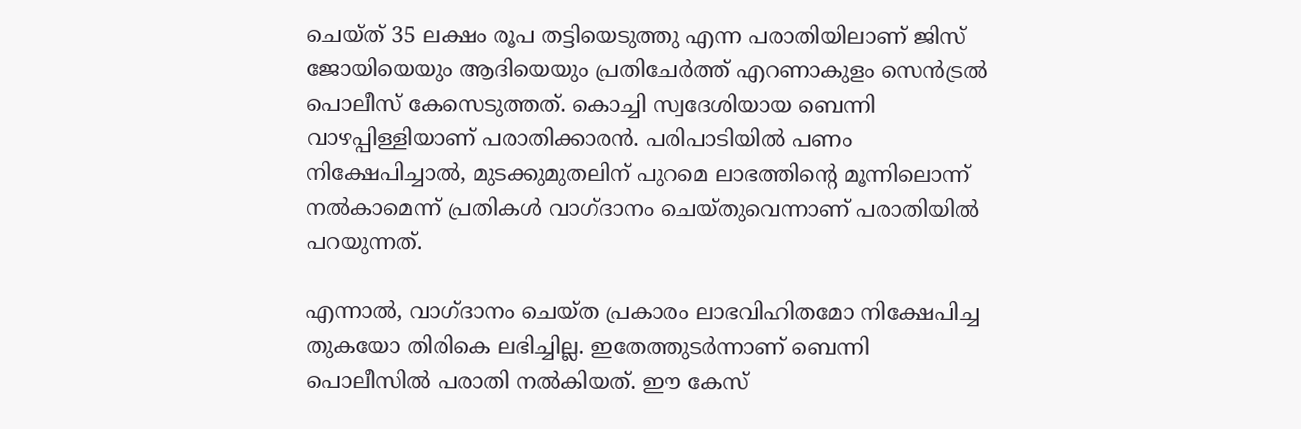ചെയ്ത് 35 ലക്ഷം രൂപ തട്ടിയെടുത്തു എന്ന പരാതിയിലാണ് ജിസ് ജോയിയെയും ആദിയെയും പ്രതിചേർത്ത് എറണാകുളം സെൻട്രൽ പൊലീസ് കേസെടുത്തത്. കൊച്ചി സ്വദേശിയായ ബെന്നി വാഴപ്പിള്ളിയാണ് പരാതിക്കാരൻ. പരിപാടിയിൽ പണം നിക്ഷേപിച്ചാൽ, മുടക്കുമുതലിന് പുറമെ ലാഭത്തിന്റെ മൂന്നിലൊന്ന് നൽകാമെന്ന് പ്രതികൾ വാഗ്ദാനം ചെയ്തുവെന്നാണ് പരാതിയിൽ പറയുന്നത്.

എന്നാൽ, വാഗ്ദാനം ചെയ്ത പ്രകാരം ലാഭവിഹിതമോ നിക്ഷേപിച്ച തുകയോ തിരികെ ലഭിച്ചില്ല. ഇതേത്തുടർന്നാണ് ബെന്നി പൊലീസിൽ പരാതി നൽകിയത്. ഈ കേസ്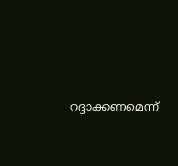റദ്ദാക്കണമെന്ന്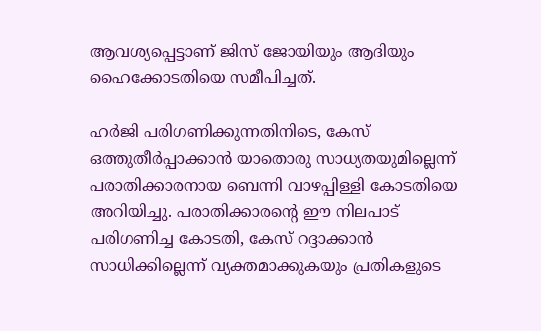ആവശ്യപ്പെട്ടാണ് ജിസ് ജോയിയും ആദിയും ഹൈക്കോടതിയെ സമീപിച്ചത്.

ഹർജി പരിഗണിക്കുന്നതിനിടെ, കേസ് ഒത്തുതീർപ്പാക്കാൻ യാതൊരു സാധ്യതയുമില്ലെന്ന് പരാതിക്കാരനായ ബെന്നി വാഴപ്പിള്ളി കോടതിയെ അറിയിച്ചു. പരാതിക്കാരന്റെ ഈ നിലപാട് പരിഗണിച്ച കോടതി, കേസ് റദ്ദാക്കാൻ സാധിക്കില്ലെന്ന് വ്യക്തമാക്കുകയും പ്രതികളുടെ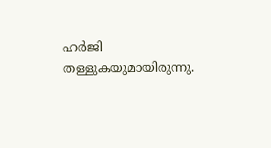ഹർജി തള്ളുകയുമായിരുന്നു.